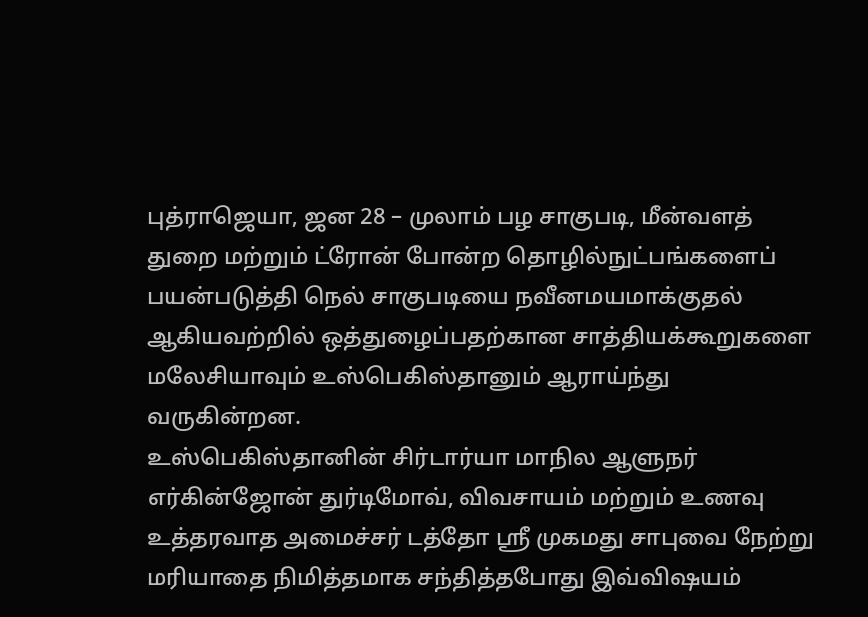புத்ராஜெயா, ஜன 28 – முலாம் பழ சாகுபடி, மீன்வளத் துறை மற்றும் ட்ரோன் போன்ற தொழில்நுட்பங்களைப் பயன்படுத்தி நெல் சாகுபடியை நவீனமயமாக்குதல் ஆகியவற்றில் ஒத்துழைப்பதற்கான சாத்தியக்கூறுகளை மலேசியாவும் உஸ்பெகிஸ்தானும் ஆராய்ந்து வருகின்றன.
உஸ்பெகிஸ்தானின் சிர்டார்யா மாநில ஆளுநர் எர்கின்ஜோன் துர்டிமோவ், விவசாயம் மற்றும் உணவு உத்தரவாத அமைச்சர் டத்தோ ஸ்ரீ முகமது சாபுவை நேற்று மரியாதை நிமித்தமாக சந்தித்தபோது இவ்விஷயம்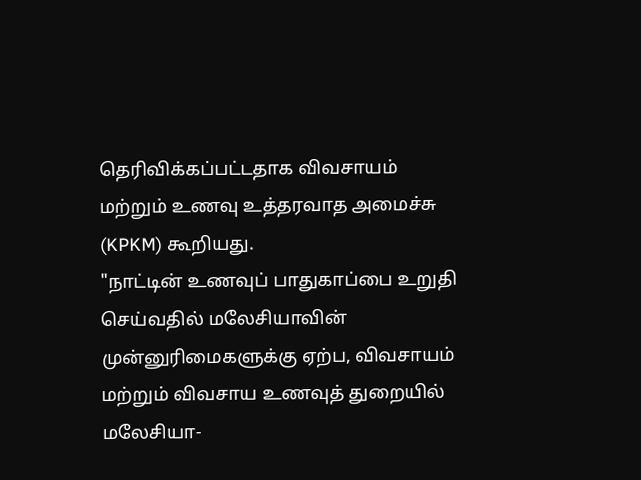தெரிவிக்கப்பட்டதாக விவசாயம் மற்றும் உணவு உத்தரவாத அமைச்சு (KPKM) கூறியது.
"நாட்டின் உணவுப் பாதுகாப்பை உறுதி செய்வதில் மலேசியாவின் முன்னுரிமைகளுக்கு ஏற்ப, விவசாயம் மற்றும் விவசாய உணவுத் துறையில் மலேசியா-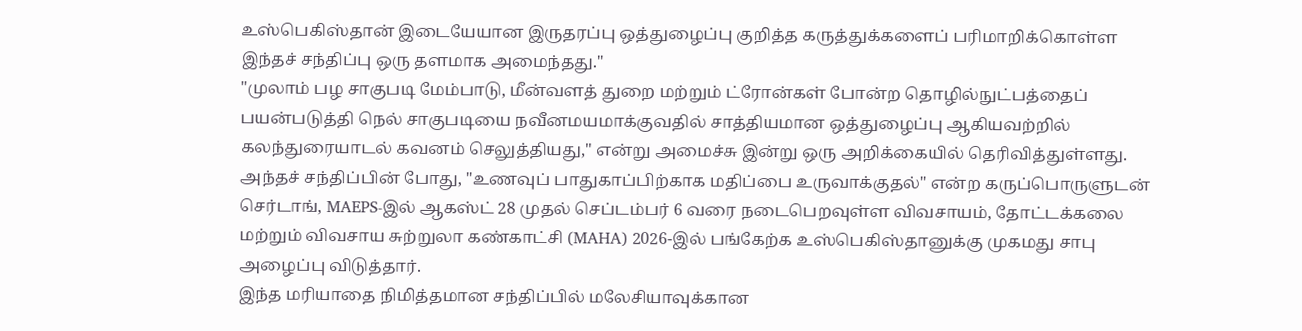உஸ்பெகிஸ்தான் இடையேயான இருதரப்பு ஒத்துழைப்பு குறித்த கருத்துக்களைப் பரிமாறிக்கொள்ள இந்தச் சந்திப்பு ஒரு தளமாக அமைந்தது."
"முலாம் பழ சாகுபடி மேம்பாடு, மீன்வளத் துறை மற்றும் ட்ரோன்கள் போன்ற தொழில்நுட்பத்தைப் பயன்படுத்தி நெல் சாகுபடியை நவீனமயமாக்குவதில் சாத்தியமான ஒத்துழைப்பு ஆகியவற்றில் கலந்துரையாடல் கவனம் செலுத்தியது," என்று அமைச்சு இன்று ஒரு அறிக்கையில் தெரிவித்துள்ளது.
அந்தச் சந்திப்பின் போது, "உணவுப் பாதுகாப்பிற்காக மதிப்பை உருவாக்குதல்" என்ற கருப்பொருளுடன் செர்டாங், MAEPS-இல் ஆகஸ்ட் 28 முதல் செப்டம்பர் 6 வரை நடைபெறவுள்ள விவசாயம், தோட்டக்கலை மற்றும் விவசாய சுற்றுலா கண்காட்சி (MAHA) 2026-இல் பங்கேற்க உஸ்பெகிஸ்தானுக்கு முகமது சாபு அழைப்பு விடுத்தார்.
இந்த மரியாதை நிமித்தமான சந்திப்பில் மலேசியாவுக்கான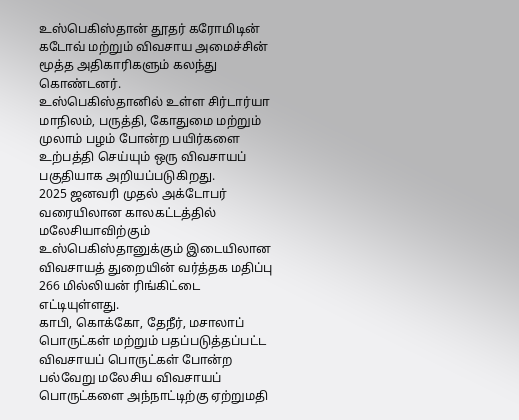உஸ்பெகிஸ்தான் தூதர் கரோமிடின் கடோவ் மற்றும் விவசாய அமைச்சின் மூத்த அதிகாரிகளும் கலந்து கொண்டனர்.
உஸ்பெகிஸ்தானில் உள்ள சிர்டார்யா மாநிலம், பருத்தி, கோதுமை மற்றும் முலாம் பழம் போன்ற பயிர்களை உற்பத்தி செய்யும் ஒரு விவசாயப் பகுதியாக அறியப்படுகிறது.
2025 ஜனவரி முதல் அக்டோபர் வரையிலான காலகட்டத்தில் மலேசியாவிற்கும் உஸ்பெகிஸ்தானுக்கும் இடையிலான விவசாயத் துறையின் வர்த்தக மதிப்பு 266 மில்லியன் ரிங்கிட்டை எட்டியுள்ளது.
காபி, கொக்கோ, தேநீர், மசாலாப் பொருட்கள் மற்றும் பதப்படுத்தப்பட்ட விவசாயப் பொருட்கள் போன்ற பல்வேறு மலேசிய விவசாயப் பொருட்களை அந்நாட்டிற்கு ஏற்றுமதி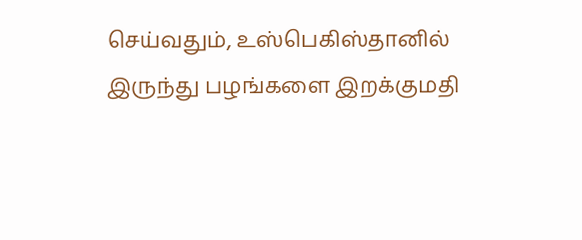செய்வதும், உஸ்பெகிஸ்தானில் இருந்து பழங்களை இறக்குமதி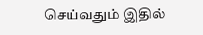செய்வதும் இதில்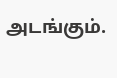அடங்கும்.